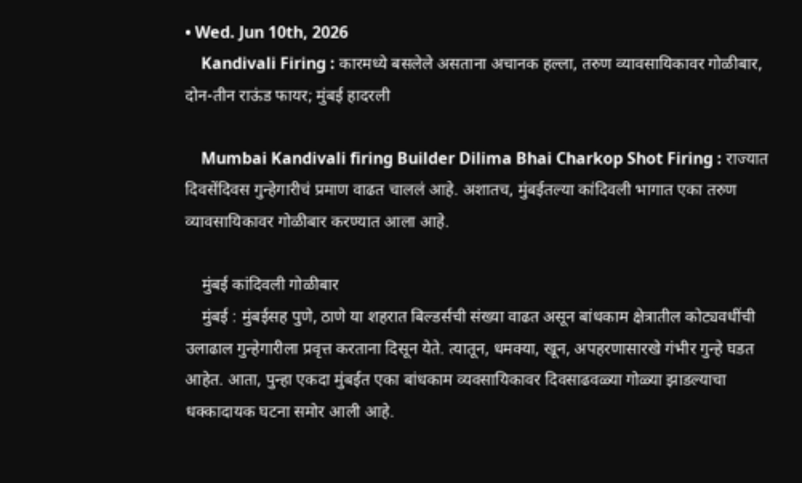• Wed. Jun 10th, 2026
    Kandivali Firing : कारमध्ये बसलेले असताना अचानक हल्ला, तरुण व्यावसायिकावर गोळीबार, दोन-तीन राऊंड फायर; मुंबई हादरली

    Mumbai Kandivali firing Builder Dilima Bhai Charkop Shot Firing : राज्यात दिवसेंदिवस गुन्हेगारीचं प्रमाण वाढत चाललं आहे. अशातच, मुंबईतल्या कांदिवली भागात एका तरुण व्यावसायिकावर गोळीबार करण्यात आला आहे.

    मुंबई कांदिवली गोळीबार
    मुंबई : मुंबईसह पुणे, ठाणे या शहरात बिल्डर्सची संख्या वाढत असून बांधकाम क्षेत्रातील कोट्यवधींची उलाढाल गुन्हेगारीला प्रवृत्त करताना दिसून येते. त्यातून, धमक्या, खून, अपहरणासारखे गंभीर गुन्हे घडत आहेत. आता, पुन्हा एकदा मुंबईत एका बांधकाम व्यवसायिकावर दिवसाढवळ्या गोळ्या झाडल्याचा धक्कादायक घटना समोर आली आहे.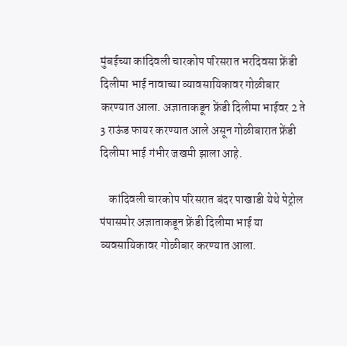मुंबईच्या कांदिवली चारकोप परिसरात भरदिवसा फ्रेंडी दिलीमा भाई नावाच्या व्यावसायिकावर गोळीबार करण्यात आला. अज्ञाताकडून फ्रेंडी दिलीमा भाईवर 2 ते 3 राऊंड फायर करण्यात आले असून गोळीबारात फ्रेंडी दिलीमा भाई गंभीर जखमी झाला आहे.

    कांदिवली चारकोप परिसरात बंदर पाखाडी येथे पेट्रोल पंपासमोर अज्ञाताकडून फ्रेंडी दिलीमा भाई या व्यवसायिकावर गोळीबार करण्यात आला.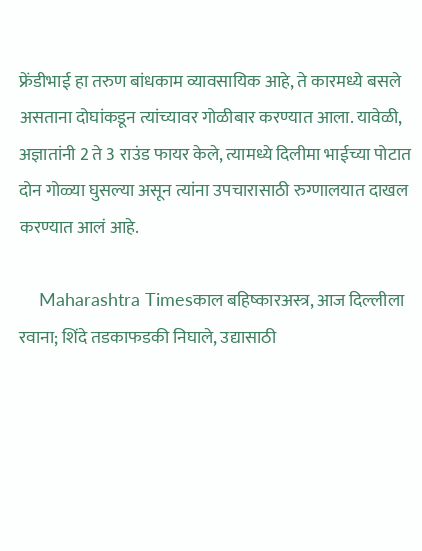फ्रेंडीभाई हा तरुण बांधकाम व्यावसायिक आहे, ते कारमध्ये बसले असताना दोघांकडून त्यांच्यावर गोळीबार करण्यात आला. यावेळी, अज्ञातांनी 2 ते 3 राउंड फायर केले, त्यामध्ये दिलीमा भाईच्या पोटात दोन गोळ्या घुसल्या असून त्यांना उपचारासाठी रुग्णालयात दाखल करण्यात आलं आहे.

    Maharashtra Timesकाल बहिष्कारअस्त्र, आज दिल्लीला रवाना; शिंदे तडकाफडकी निघाले, उद्यासाठी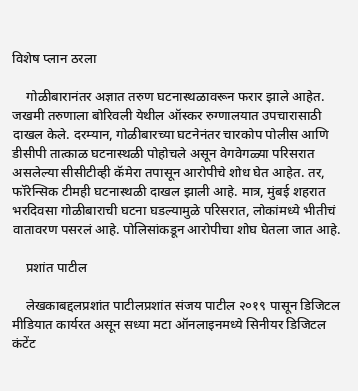विशेष प्लान ठरला

    गोळीबारानंतर अज्ञात तरुण घटनास्थळावरून फरार झाले आहेत. जखमी तरुणाला बोरिवली येथील ऑस्कर रुग्णालयात उपचारासाठी दाखल केले. दरम्यान, गोळीबारच्या घटनेनंतर चारकोप पोलीस आणि डीसीपी तात्काळ घटनास्थळी पोहोचले असून वेगवेगळ्या परिसरात असलेल्या सीसीटीव्ही कॅमेरा तपासून आरोपीचे शोध घेत आहेत. तर, फॉरेन्सिक टीमही घटनास्थळी दाखल झाली आहे. मात्र, मुंबई शहरात भरदिवसा गोळीबाराची घटना घडल्यामुळे परिसरात, लोकांमध्ये भीतीचं वातावरण पसरलं आहे. पोलिसांकडून आरोपीचा शोघ घेतला जात आहे.

    प्रशांत पाटील

    लेखकाबद्दलप्रशांत पाटीलप्रशांत संजय पाटील २०१९ पासून डिजिटल मीडियात कार्यरत असून सध्या मटा ऑनलाइनमध्ये सिनीयर डिजिटल कंटेंट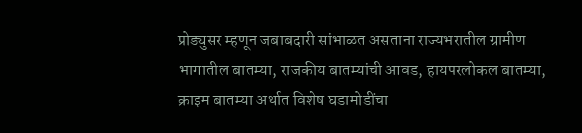प्रोड्युसर म्हणून जबाबदारी सांभाळत असताना राज्यभरातील ग्रामीण भागातील बातम्या, राजकीय बातम्यांची आवड, हायपरलोकल बातम्या, क्राइम बातम्या अर्थात विशेष घडामोडींचा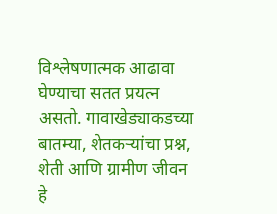विश्लेषणात्मक आढावा घेण्याचा सतत प्रयत्न असतो. गावाखेड्याकडच्या बातम्या, शेतकऱ्यांचा प्रश्न, शेती आणि ग्रामीण जीवन हे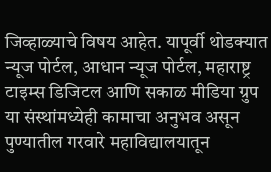जिव्हाळ्याचे विषय आहेत. यापूर्वी थोडक्यात न्यूज पोर्टल, आधान न्यूज पोर्टल, महाराष्ट्र टाइम्स डिजिटल आणि सकाळ मीडिया ग्रुप या संस्थांमध्येही कामाचा अनुभव असून पुण्यातील गरवारे महाविद्यालयातून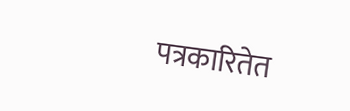पत्रकारितेत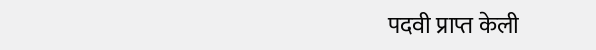पदवी प्राप्त केली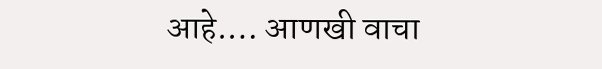आहे.… आणखी वाचा